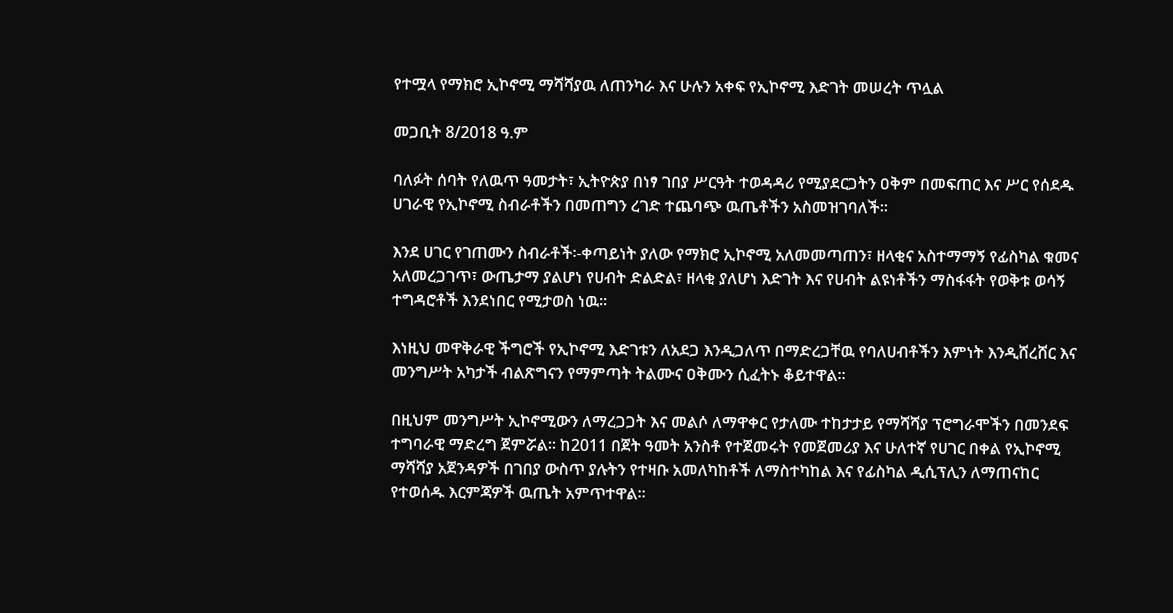የተሟላ የማክሮ ኢኮኖሚ ማሻሻያዉ ለጠንካራ እና ሁሉን አቀፍ የኢኮኖሚ እድገት መሠረት ጥሏል

መጋቢት 8/2018 ዓ.ም

ባለፉት ሰባት የለዉጥ ዓመታት፣ ኢትዮጵያ በነፃ ገበያ ሥርዓት ተወዳዳሪ የሚያደርጋትን ዐቅም በመፍጠር እና ሥር የሰደዱ ሀገራዊ የኢኮኖሚ ስብራቶችን በመጠግን ረገድ ተጨባጭ ዉጤቶችን አስመዝገባለች፡፡

እንደ ሀገር የገጠሙን ስብራቶች፡-ቀጣይነት ያለው የማክሮ ኢኮኖሚ አለመመጣጠን፣ ዘላቂና አስተማማኝ የፊስካል ቁመና አለመረጋገጥ፣ ውጤታማ ያልሆነ የሀብት ድልድል፣ ዘላቂ ያለሆነ እድገት እና የሀብት ልዩነቶችን ማስፋፋት የወቅቱ ወሳኝ ተግዳሮቶች እንደነበር የሚታወስ ነዉ፡፡

እነዚህ መዋቅራዊ ችግሮች የኢኮኖሚ እድገቱን ለአደጋ እንዲጋለጥ በማድረጋቸዉ የባለሀብቶችን እምነት እንዲሸረሸር እና መንግሥት አካታች ብልጽግናን የማምጣት ትልሙና ዐቅሙን ሲፈትኑ ቆይተዋል፡፡

በዚህም መንግሥት ኢኮኖሚውን ለማረጋጋት እና መልሶ ለማዋቀር የታለሙ ተከታታይ የማሻሻያ ፕሮግራሞችን በመንደፍ ተግባራዊ ማድረግ ጀምሯል፡፡ ከ2011 በጀት ዓመት አንስቶ የተጀመሩት የመጀመሪያ እና ሁለተኛ የሀገር በቀል የኢኮኖሚ ማሻሻያ አጀንዳዎች በገበያ ውስጥ ያሉትን የተዛቡ አመለካከቶች ለማስተካከል እና የፊስካል ዲሲፕሊን ለማጠናከር የተወሰዱ እርምጃዎች ዉጤት አምጥተዋል፡፡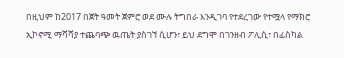በዚህም ከ2017 በጀት ዓመት ጀምሮ ወደ ሙሉ ትግበራ እንዲገባ የተደረገው የተሟላ የማክሮ ኢኮኖሚ ማሻሻያ ተጨባጭ ዉጤት ያስገኘ ሲሆን፣ ይህ ደግሞ በገንዘብ ፖሊሲ፣ በፊስካል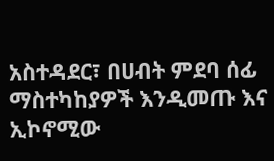አስተዳደር፣ በሀብት ምደባ ሰፊ ማስተካከያዎች እንዲመጡ እና ኢኮኖሚው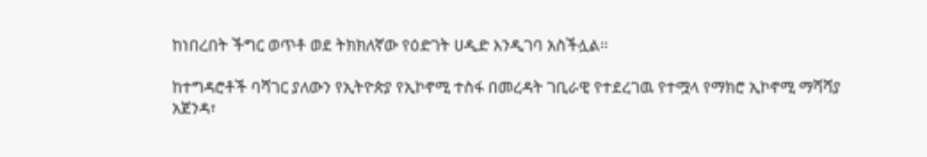ከነበረበት ችግር ወጥቶ ወደ ትክክለኛው የዕድገት ሀዲድ እንዲገባ አስችሏል፡፡

ከተግዳሮቶች ባሻገር ያለውን የኢትዮጵያ የኢኮኖሚ ተስፋ በመረዳት ገቢራዊ የተደረገዉ የተሟላ የማክሮ ኢኮኖሚ ማሻሻያ አጀንዳ፣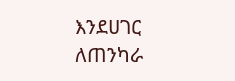እንደሀገር ለጠንካራ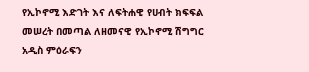የኢኮኖሚ እድገት እና ለፍትሐዊ የሀብት ክፍፍል መሠረት በመጣል ለዘመናዊ የኢኮኖሚ ሽግግር አዲስ ምዕራፍን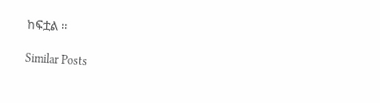ከፍቷል ፡፡

Similar Posts